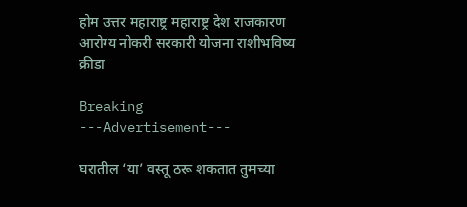होम उत्तर महाराष्ट्र महाराष्ट्र देश राजकारण आरोग्य नोकरी सरकारी योजना राशीभविष्य क्रीडा

Breaking
---Advertisement---

घरातील ‘या’ वस्तू ठरू शकतात तुमच्या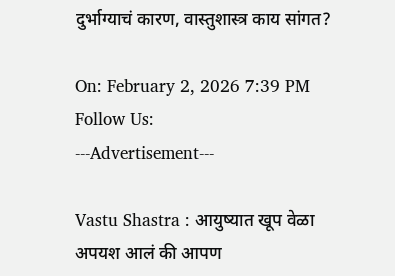दुर्भाग्याचं कारण, वास्तुशास्त्र काय सांगत?

On: February 2, 2026 7:39 PM
Follow Us:
---Advertisement---

Vastu Shastra : आयुष्यात खूप वेळा अपयश आलं की आपण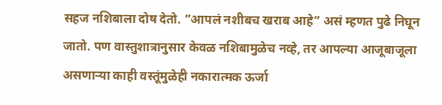सहज नशिबाला दोष देतो. ”आपलं नशीबच खराब आहे” असं म्हणत पुढे निघून जातो. पण वास्तुशात्रानुसार केवळ नशिबामुळेच नव्हे, तर आपल्या आजूबाजूला असणाऱ्या काही वस्तूंमुळेही नकारात्मक ऊर्जा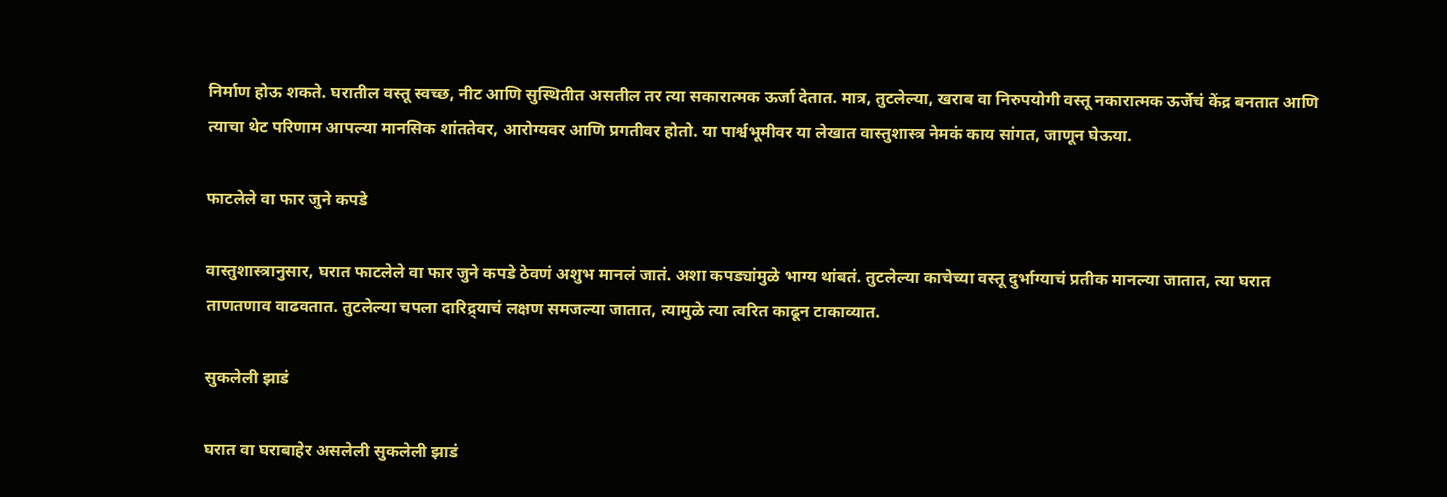निर्माण होऊ शकते. घरातील वस्तू स्वच्छ, नीट आणि सुस्थितीत असतील तर त्या सकारात्मक ऊर्जा देतात. मात्र, तुटलेल्या, खराब वा निरुपयोगी वस्तू नकारात्मक ऊर्जेचं केंद्र बनतात आणि त्याचा थेट परिणाम आपल्या मानसिक शांततेवर, आरोग्यवर आणि प्रगतीवर होतो. या पार्श्वभूमीवर या लेखात वास्तुशास्त्र नेमकं काय सांगत, जाणून घेऊया.

फाटलेले वा फार जुने कपडे

वास्तुशास्त्रानुसार, घरात फाटलेले वा फार जुने कपडे ठेवणं अशुभ मानलं जातं. अशा कपड्यांमुळे भाग्य थांबतं. तुटलेल्या काचेच्या वस्तू दुर्भाग्याचं प्रतीक मानल्या जातात, त्या घरात ताणतणाव वाढवतात. तुटलेल्या चपला दारिद्र्याचं लक्षण समजल्या जातात, त्यामुळे त्या त्वरित काढून टाकाव्यात.

सुकलेली झाडं

घरात वा घराबाहेर असलेली सुकलेली झाडं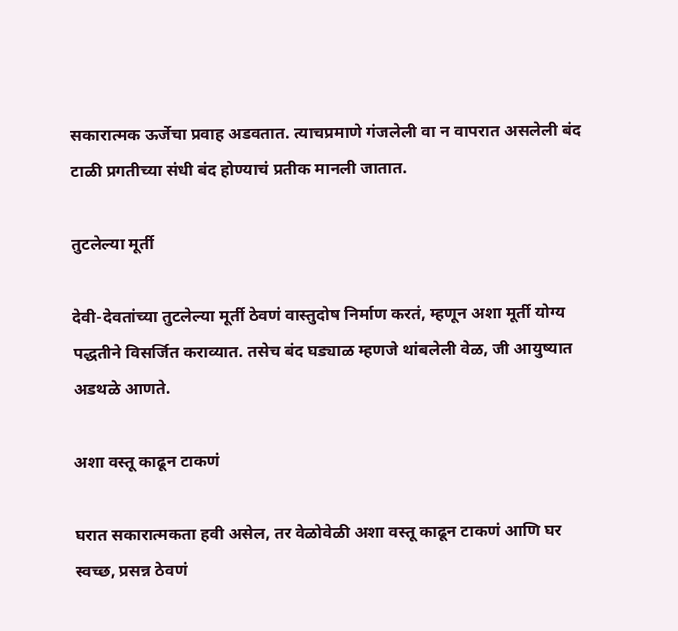सकारात्मक ऊर्जेचा प्रवाह अडवतात. त्याचप्रमाणे गंजलेली वा न वापरात असलेली बंद टाळी प्रगतीच्या संधी बंद होण्याचं प्रतीक मानली जातात.

तुटलेल्या मूर्ती

देवी-देवतांच्या तुटलेल्या मूर्ती ठेवणं वास्तुदोष निर्माण करतं, म्हणून अशा मूर्ती योग्य पद्धतीने विसर्जित कराव्यात. तसेच बंद घड्याळ म्हणजे थांबलेली वेळ, जी आयुष्यात अडथळे आणते.

अशा वस्तू काढून टाकणं

घरात सकारात्मकता हवी असेल, तर वेळोवेळी अशा वस्तू काढून टाकणं आणि घर स्वच्छ, प्रसन्न ठेवणं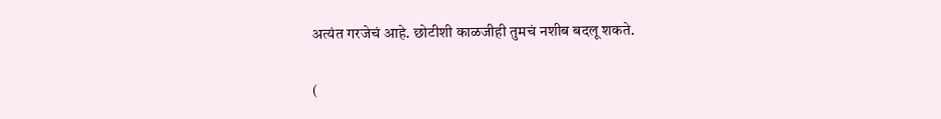अत्यंत गरजेचं आहे. छोटीशी काळजीही तुमचं नशीब बदलू शकते.

(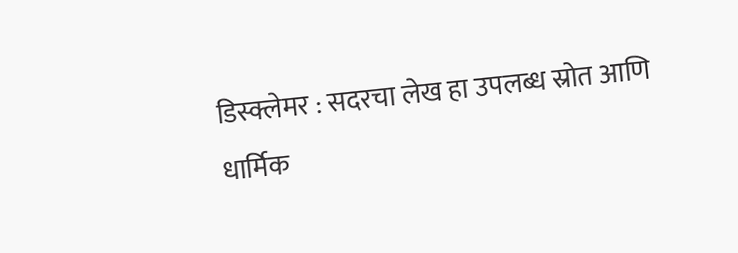डिस्क्लेमर : सदरचा लेख हा उपलब्ध स्रोत आणि धार्मिक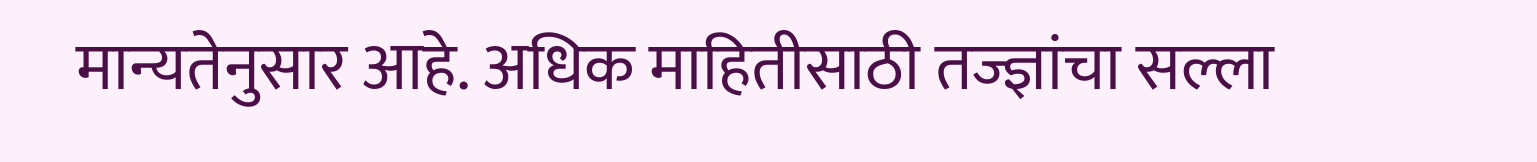मान्यतेनुसार आहे. अधिक माहितीसाठी तज्ज्ञांचा सल्ला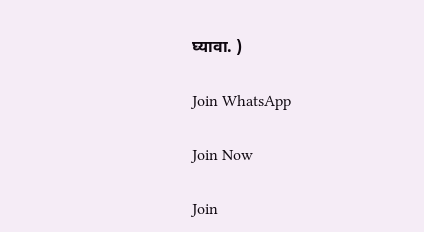घ्यावा. )

Join WhatsApp

Join Now

Join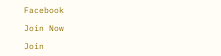Facebook

Join Now

Join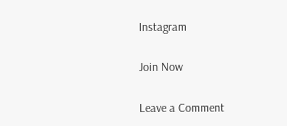Instagram

Join Now

Leave a Comment